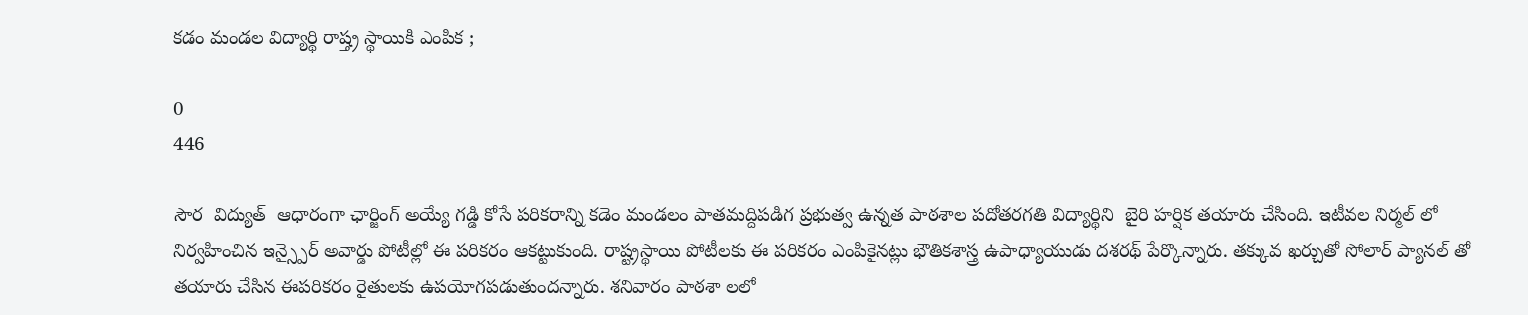కడం మండల విద్యార్థి రాష్త్ర స్థాయికి ఎంపిక ;

0
446

సౌర  విద్యుత్  ఆధారంగా ఛార్జింగ్ అయ్యే గడ్డి కోసే పరికరాన్ని కడెం మండలం పాతమద్దిపడిగ ప్రభుత్వ ఉన్నత పాఠశాల పదోతరగతి విద్యార్థిని  బైరి హర్షిక తయారు చేసింది. ఇటీవల నిర్మల్ లో నిర్వహించిన ఇన్స్పైర్ అవార్డు పోటీల్లో ఈ పరికరం ఆకట్టుకుంది. రాష్ట్రస్థాయి పోటీలకు ఈ పరికరం ఎంపికైనట్లు భౌతికశాస్త్ర ఉపాధ్యాయుడు దశరథ్ పేర్కొన్నారు. తక్కువ ఖర్చుతో సోలార్ ప్యానల్ తో తయారు చేసిన ఈపరికరం రైతులకు ఉపయోగపడుతుందన్నారు. శనివారం పాఠశా లలో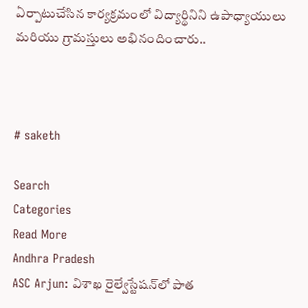ఏర్పాటుచేసిన కార్యక్రమంలో విద్యార్థినిని ఉపాధ్యాయులు  మరియు గ్రామస్తులు అభినందించారు..



# saketh

Search
Categories
Read More
Andhra Pradesh
ASC Arjun: విశాఖ రైల్వేస్టేషన్‌లో పాత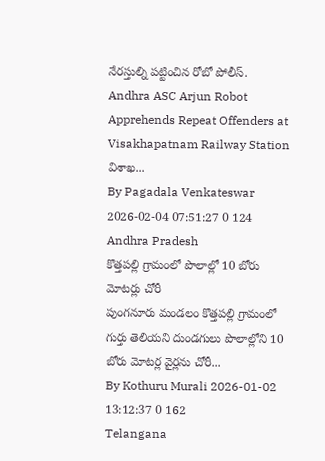నేరస్తుల్ని పట్టించిన రోబో పోలీస్.
Andhra ASC Arjun Robot Apprehends Repeat Offenders at Visakhapatnam Railway Station విశాఖ...
By Pagadala Venkateswar 2026-02-04 07:51:27 0 124
Andhra Pradesh
కొత్తపల్లి గ్రామంలో పొలాల్లో 10 బోరు మోటర్లు చోరీ
పుంగనూరు మండలం కొత్తపల్లి గ్రామంలో గుర్తు తెలియని దుండగులు పొలాల్లోని 10 బోరు మోటర్ల వైర్లను చోరీ...
By Kothuru Murali 2026-01-02 13:12:37 0 162
Telangana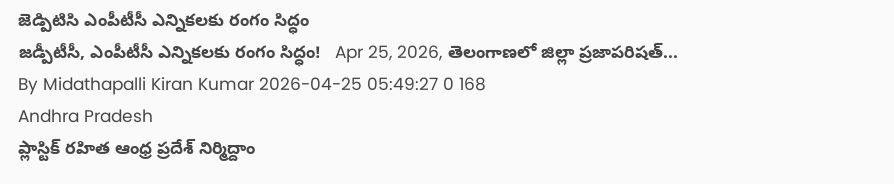జెడ్పిటిసి ఎంపీటీసీ ఎన్నికలకు రంగం సిద్ధం
జడ్పీటీసీ, ఎంపీటీసీ ఎన్నికలకు రంగం సిద్ధం!   Apr 25, 2026, తెలంగాణలో జిల్లా ప్రజాపరిషత్...
By Midathapalli Kiran Kumar 2026-04-25 05:49:27 0 168
Andhra Pradesh
ప్లాస్టిక్ రహిత ఆంధ్ర ప్రదేశ్ నిర్మిద్దాం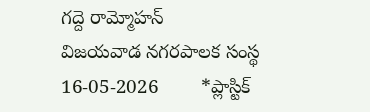గద్దె రామ్మోహన్
విజయవాడ నగరపాలక సంస్థ  16-05-2026        *ప్లాస్టిక్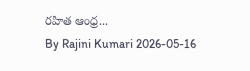రహిత ఆంధ్ర...
By Rajini Kumari 2026-05-16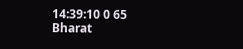14:39:10 0 65
Bharat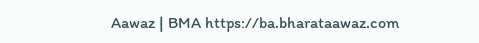Aawaz | BMA https://ba.bharataawaz.com